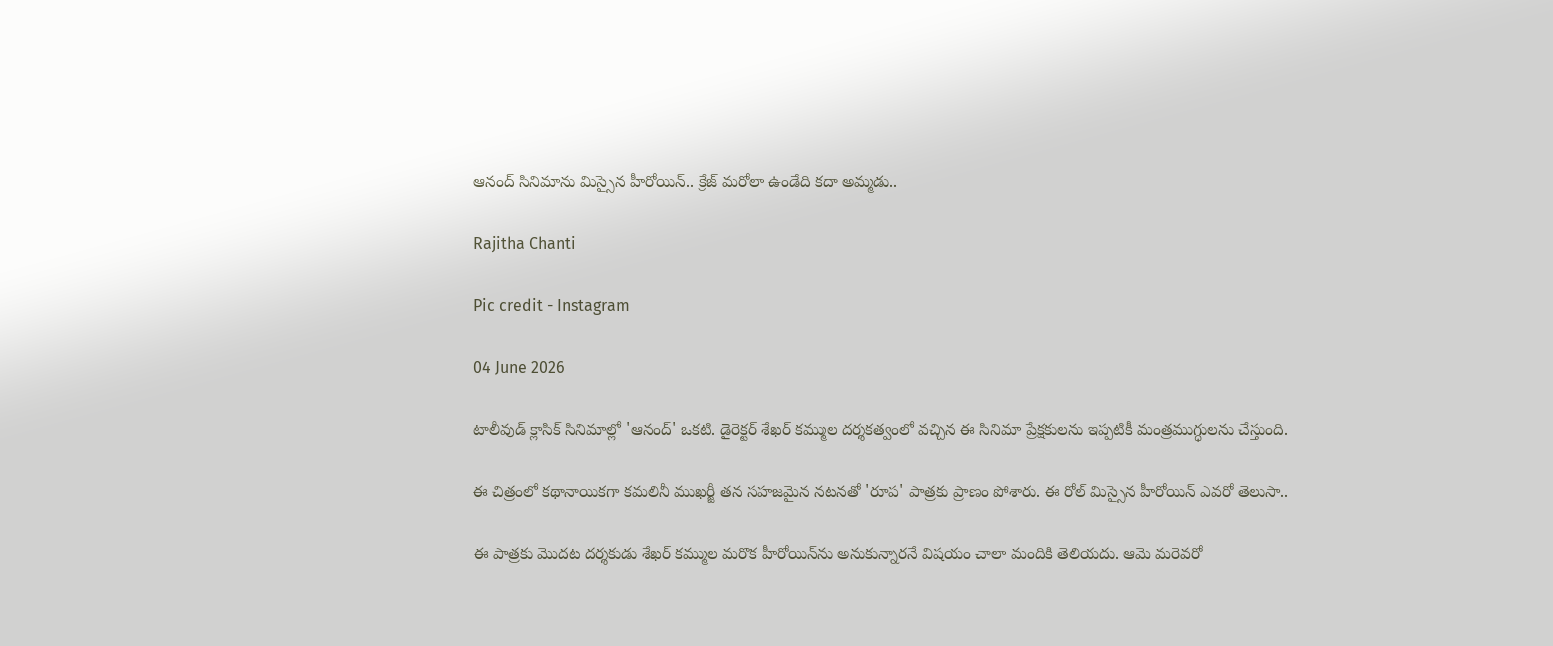ఆనంద్ సినిమాను మిస్సైన హీరోయిన్.. క్రేజ్ మరోలా ఉండేది కదా అమ్మడు..

Rajitha Chanti

Pic credit - Instagram

04 June 2026

టాలీవుడ్ క్లాసిక్ సినిమాల్లో 'ఆనంద్' ఒకటి. డైరెక్టర్ శేఖర్ కమ్ముల దర్శకత్వంలో వచ్చిన ఈ సినిమా ప్రేక్షకులను ఇప్పటికీ మంత్రముగ్ధులను చేస్తుంది.

ఈ చిత్రంలో కథానాయికగా కమలినీ ముఖర్జీ తన సహజమైన నటనతో 'రూప' పాత్రకు ప్రాణం పోశారు. ఈ రోల్ మిస్సైన హీరోయిన్ ఎవరో తెలుసా..

ఈ పాత్రకు మొదట దర్శకుడు శేఖర్ కమ్ముల మరొక హీరోయిన్‌ను అనుకున్నారనే విషయం చాలా మందికి తెలియదు. ఆమె మరెవరో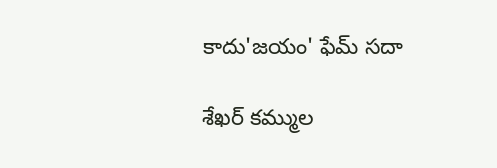కాదు'జయం' ఫేమ్ సదా

శేఖర్ కమ్ముల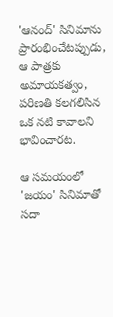'ఆనంద్' సినిమాను ప్రారంభించేటప్పుడు, ఆ పాత్రకు అమాయకత్వం, పరిణతి కలగలిసిన ఒక నటి కావాలని భావించారట.

ఆ సమయంలో 'జయం' సినిమాతో సదా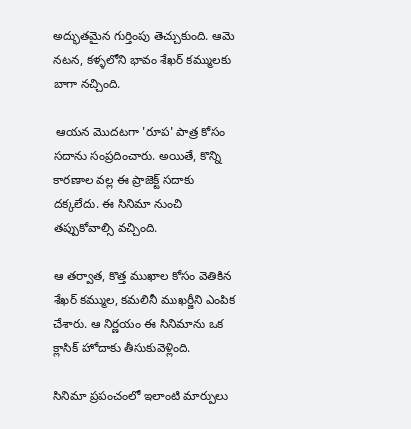అద్భుతమైన గుర్తింపు తెచ్చుకుంది. ఆమె నటన, కళ్ళలోని భావం శేఖర్ కమ్ములకు బాగా నచ్చింది.

 ఆయన మొదటగా 'రూప' పాత్ర కోసం సదాను సంప్రదించారు. అయితే, కొన్ని కారణాల వల్ల ఈ ప్రాజెక్ట్ సదాకు దక్కలేదు. ఈ సినిమా నుంచి తప్పుకోవాల్సి వచ్చింది.

ఆ తర్వాత, కొత్త ముఖాల కోసం వెతికిన శేఖర్ కమ్ముల, కమలినీ ముఖర్జీని ఎంపిక చేశారు. ఆ నిర్ణయం ఈ సినిమాను ఒక క్లాసిక్ హోదాకు తీసుకువెళ్లింది.

సినిమా ప్రపంచంలో ఇలాంటి మార్పులు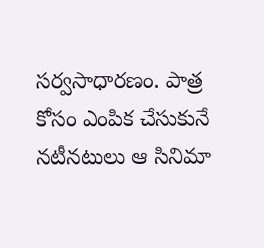సర్వసాధారణం. పాత్ర కోసం ఎంపిక చేసుకునే నటీనటులు ఆ సినిమా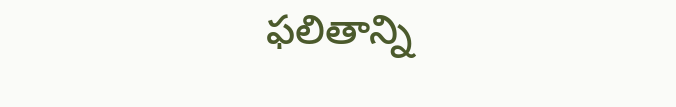ఫలితాన్ని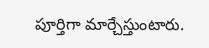పూర్తిగా మార్చేస్తుంటారు.